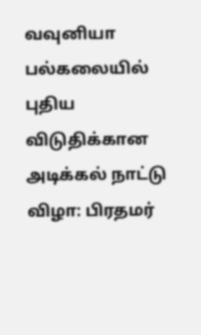வவுனியா பல்கலையில் புதிய விடுதிக்கான அடிக்கல் நாட்டு விழா: பிரதமர்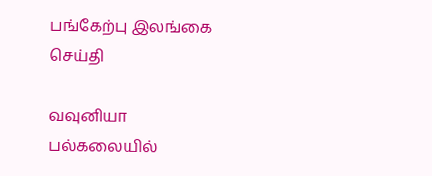பங்கேற்பு இலங்கை செய்தி

வவுனியா பல்கலையில்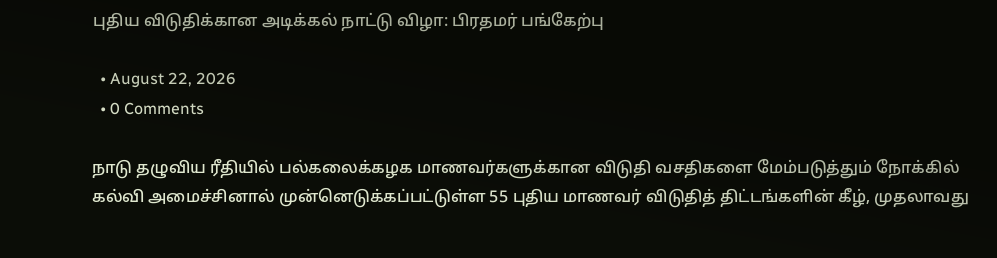புதிய விடுதிக்கான அடிக்கல் நாட்டு விழா: பிரதமர் பங்கேற்பு

  • August 22, 2026
  • 0 Comments

நாடு தழுவிய ரீதியில் பல்கலைக்கழக மாணவர்களுக்கான விடுதி வசதிகளை மேம்படுத்தும் நோக்கில் கல்வி அமைச்சினால் முன்னெடுக்கப்பட்டுள்ள 55 புதிய மாணவர் விடுதித் திட்டங்களின் கீழ், முதலாவது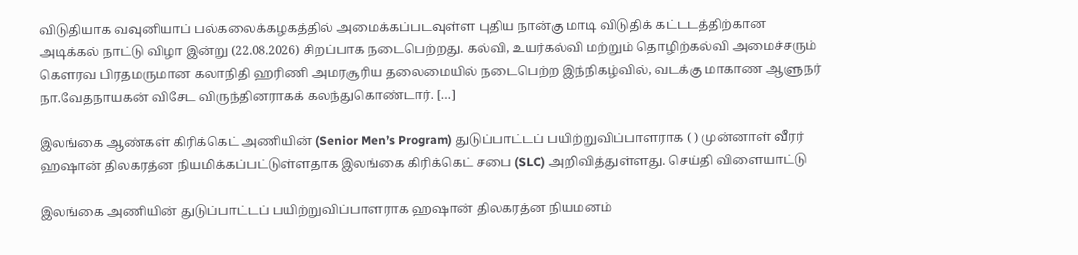விடுதியாக வவுனியாப் பல்கலைக்கழகத்தில் அமைக்கப்படவுள்ள புதிய நான்கு மாடி விடுதிக் கட்டடத்திற்கான அடிக்கல் நாட்டு விழா இன்று (22.08.2026) சிறப்பாக நடைபெற்றது. கல்வி, உயர்கல்வி மற்றும் தொழிற்கல்வி அமைச்சரும் கௌரவ பிரதமருமான கலாநிதி ஹரிணி அமரசூரிய தலைமையில் நடைபெற்ற இந்நிகழ்வில், வடக்கு மாகாண ஆளுநர் நா.வேதநாயகன் விசேட விருந்தினராகக் கலந்துகொண்டார். […]

இலங்கை ஆண்கள் கிரிக்கெட் அணியின் (Senior Men’s Program) துடுப்பாட்டப் பயிற்றுவிப்பாளராக ( ) முன்னாள் வீரர் ஹஷான் திலகரத்ன நியமிக்கப்பட்டுள்ளதாக இலங்கை கிரிக்கெட் சபை (SLC) அறிவித்துள்ளது. செய்தி விளையாட்டு

இலங்கை அணியின் துடுப்பாட்டப் பயிற்றுவிப்பாளராக ஹஷான் திலகரத்ன நியமனம்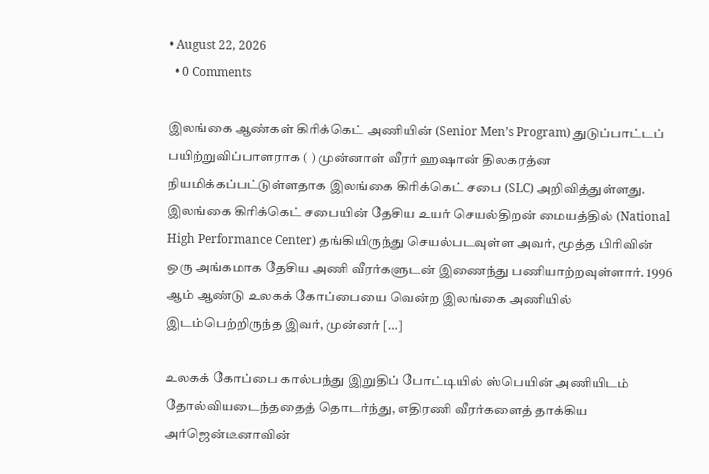• August 22, 2026
  • 0 Comments

இலங்கை ஆண்கள் கிரிக்கெட் அணியின் (Senior Men’s Program) துடுப்பாட்டப் பயிற்றுவிப்பாளராக ( ) முன்னாள் வீரர் ஹஷான் திலகரத்ன நியமிக்கப்பட்டுள்ளதாக இலங்கை கிரிக்கெட் சபை (SLC) அறிவித்துள்ளது. இலங்கை கிரிக்கெட் சபையின் தேசிய உயர் செயல்திறன் மையத்தில் (National High Performance Center) தங்கியிருந்து செயல்படவுள்ள அவர், மூத்த பிரிவின் ஒரு அங்கமாக தேசிய அணி வீரர்களுடன் இணைந்து பணியாற்றவுள்ளார். 1996 ஆம் ஆண்டு உலகக் கோப்பையை வென்ற இலங்கை அணியில் இடம்பெற்றிருந்த இவர், முன்னர் […]

உலகக் கோப்பை கால்பந்து இறுதிப் போட்டியில் ஸ்பெயின் அணியிடம் தோல்வியடைந்ததைத் தொடர்ந்து, எதிரணி வீரர்களைத் தாக்கிய அர்ஜென்டீனாவின்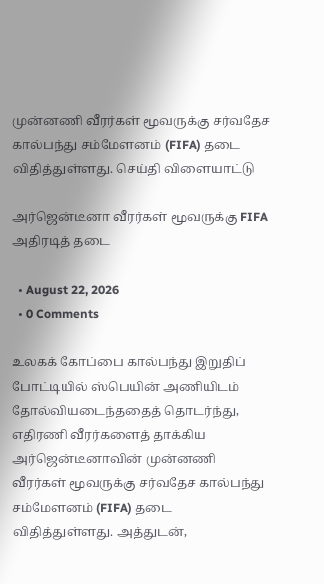முன்னணி வீரர்கள் மூவருக்கு சர்வதேச கால்பந்து சம்மேளனம் (FIFA) தடை விதித்துள்ளது. செய்தி விளையாட்டு

அர்ஜென்டீனா வீரர்கள் மூவருக்கு FIFA அதிரடித் தடை

  • August 22, 2026
  • 0 Comments

உலகக் கோப்பை கால்பந்து இறுதிப் போட்டியில் ஸ்பெயின் அணியிடம் தோல்வியடைந்ததைத் தொடர்ந்து, எதிரணி வீரர்களைத் தாக்கிய அர்ஜென்டீனாவின் முன்னணி வீரர்கள் மூவருக்கு சர்வதேச கால்பந்து சம்மேளனம் (FIFA) தடை விதித்துள்ளது. அத்துடன்,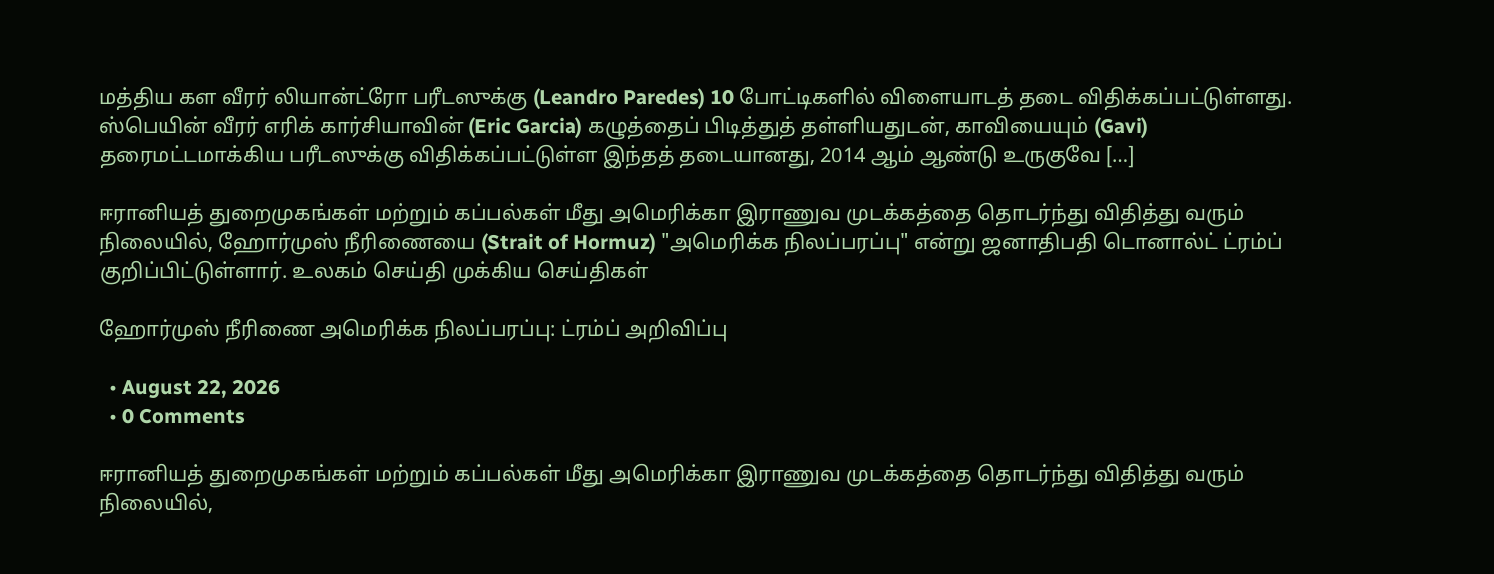மத்திய கள வீரர் லியான்ட்ரோ பரீடஸுக்கு (Leandro Paredes) 10 போட்டிகளில் விளையாடத் தடை விதிக்கப்பட்டுள்ளது. ஸ்பெயின் வீரர் எரிக் கார்சியாவின் (Eric Garcia) கழுத்தைப் பிடித்துத் தள்ளியதுடன், காவியையும் (Gavi) தரைமட்டமாக்கிய பரீடஸுக்கு விதிக்கப்பட்டுள்ள இந்தத் தடையானது, 2014 ஆம் ஆண்டு உருகுவே […]

ஈரானியத் துறைமுகங்கள் மற்றும் கப்பல்கள் மீது அமெரிக்கா இராணுவ முடக்கத்தை தொடர்ந்து விதித்து வரும் நிலையில், ஹோர்முஸ் நீரிணையை (Strait of Hormuz) "அமெரிக்க நிலப்பரப்பு" என்று ஜனாதிபதி டொனால்ட் ட்ரம்ப் குறிப்பிட்டுள்ளார். உலகம் செய்தி முக்கிய செய்திகள்

ஹோர்முஸ் நீரிணை அமெரிக்க நிலப்பரப்பு: ட்ரம்ப் அறிவிப்பு

  • August 22, 2026
  • 0 Comments

ஈரானியத் துறைமுகங்கள் மற்றும் கப்பல்கள் மீது அமெரிக்கா இராணுவ முடக்கத்தை தொடர்ந்து விதித்து வரும் நிலையில்,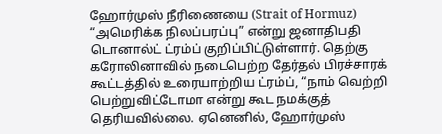ஹோர்முஸ் நீரிணையை (Strait of Hormuz) “அமெரிக்க நிலப்பரப்பு” என்று ஜனாதிபதி டொனால்ட் ட்ரம்ப் குறிப்பிட்டுள்ளார். தெற்கு கரோலினாவில் நடைபெற்ற தேர்தல் பிரச்சாரக் கூட்டத்தில் உரையாற்றிய ட்ரம்ப், “நாம் வெற்றி பெற்றுவிட்டோமா என்று கூட நமக்குத் தெரியவில்லை. ஏனெனில், ஹோர்முஸ்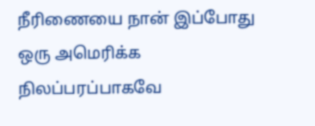நீரிணையை நான் இப்போது ஒரு அமெரிக்க நிலப்பரப்பாகவே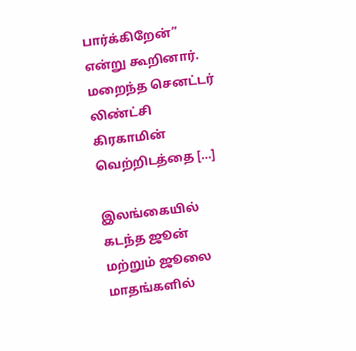பார்க்கிறேன்” என்று கூறினார். மறைந்த செனட்டர் லிண்ட்சி கிரகாமின் வெற்றிடத்தை […]

இலங்கையில் கடந்த ஜூன் மற்றும் ஜூலை மாதங்களில்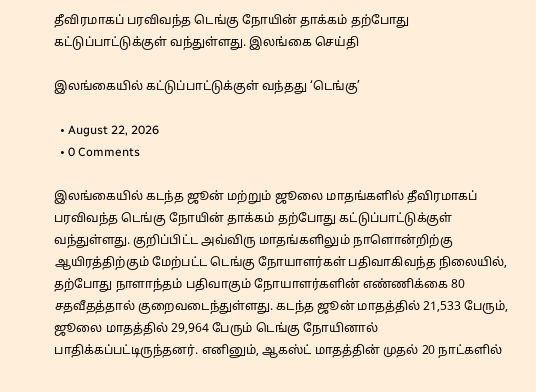தீவிரமாகப் பரவிவந்த டெங்கு நோயின் தாக்கம் தற்போது கட்டுப்பாட்டுக்குள் வந்துள்ளது. இலங்கை செய்தி

இலங்கையில் கட்டுப்பாட்டுக்குள் வந்தது ‘டெங்கு’

  • August 22, 2026
  • 0 Comments

இலங்கையில் கடந்த ஜூன் மற்றும் ஜூலை மாதங்களில் தீவிரமாகப் பரவிவந்த டெங்கு நோயின் தாக்கம் தற்போது கட்டுப்பாட்டுக்குள் வந்துள்ளது. குறிப்பிட்ட அவ்விரு மாதங்களிலும் நாளொன்றிற்கு ஆயிரத்திற்கும் மேற்பட்ட டெங்கு நோயாளர்கள் பதிவாகிவந்த நிலையில், தற்போது நாளாந்தம் பதிவாகும் நோயாளர்களின் எண்ணிக்கை 80 சதவீதத்தால் குறைவடைந்துள்ளது. கடந்த ஜூன் மாதத்தில் 21,533 பேரும், ஜூலை மாதத்தில் 29,964 பேரும் டெங்கு நோயினால் பாதிக்கப்பட்டிருந்தனர். எனினும், ஆகஸ்ட் மாதத்தின் முதல் 20 நாட்களில்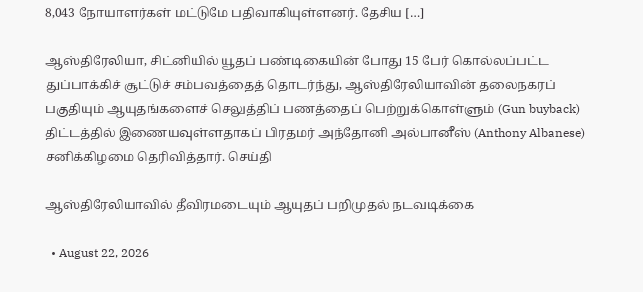8,043 நோயாளர்கள் மட்டுமே பதிவாகியுள்ளனர். தேசிய […]

ஆஸ்திரேலியா, சிட்னியில் யூதப் பண்டிகையின் போது 15 பேர் கொல்லப்பட்ட துப்பாக்கிச் சூட்டுச் சம்பவத்தைத் தொடர்ந்து, ஆஸ்திரேலியாவின் தலைநகரப் பகுதியும் ஆயுதங்களைச் செலுத்திப் பணத்தைப் பெற்றுக்கொள்ளும் (Gun buyback) திட்டத்தில் இணையவுள்ளதாகப் பிரதமர் அந்தோனி அல்பானீஸ் (Anthony Albanese) சனிக்கிழமை தெரிவித்தார். செய்தி

ஆஸ்திரேலியாவில் தீவிரமடையும் ஆயுதப் பறிமுதல் நடவடிக்கை

  • August 22, 2026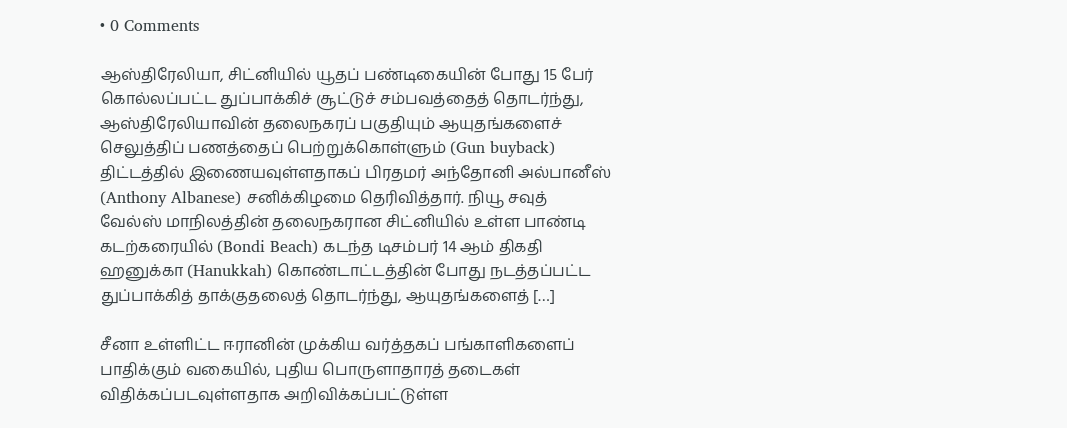• 0 Comments

ஆஸ்திரேலியா, சிட்னியில் யூதப் பண்டிகையின் போது 15 பேர் கொல்லப்பட்ட துப்பாக்கிச் சூட்டுச் சம்பவத்தைத் தொடர்ந்து, ஆஸ்திரேலியாவின் தலைநகரப் பகுதியும் ஆயுதங்களைச் செலுத்திப் பணத்தைப் பெற்றுக்கொள்ளும் (Gun buyback) திட்டத்தில் இணையவுள்ளதாகப் பிரதமர் அந்தோனி அல்பானீஸ் (Anthony Albanese) சனிக்கிழமை தெரிவித்தார். நியூ சவுத் வேல்ஸ் மாநிலத்தின் தலைநகரான சிட்னியில் உள்ள பாண்டி கடற்கரையில் (Bondi Beach) கடந்த டிசம்பர் 14 ஆம் திகதி ஹனுக்கா (Hanukkah) கொண்டாட்டத்தின் போது நடத்தப்பட்ட துப்பாக்கித் தாக்குதலைத் தொடர்ந்து, ஆயுதங்களைத் […]

சீனா உள்ளிட்ட ஈரானின் முக்கிய வர்த்தகப் பங்காளிகளைப் பாதிக்கும் வகையில், புதிய பொருளாதாரத் தடைகள் விதிக்கப்படவுள்ளதாக அறிவிக்கப்பட்டுள்ள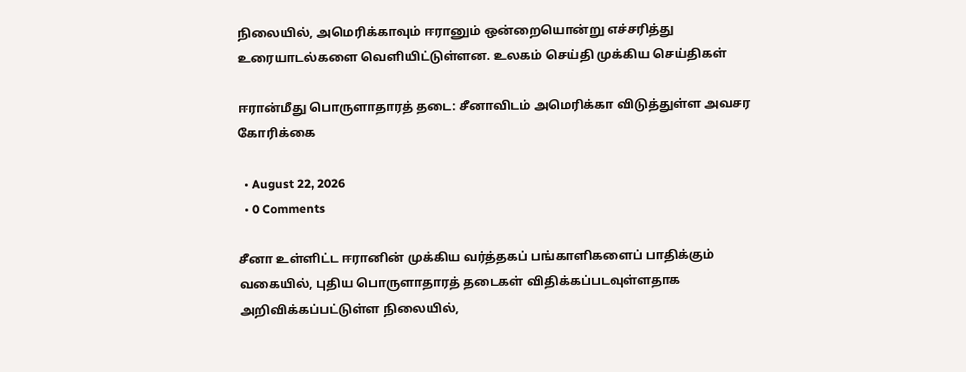நிலையில், அமெரிக்காவும் ஈரானும் ஒன்றையொன்று எச்சரித்து உரையாடல்களை வெளியிட்டுள்ளன. உலகம் செய்தி முக்கிய செய்திகள்

ஈரான்மீது பொருளாதாரத் தடை: சீனாவிடம் அமெரிக்கா விடுத்துள்ள அவசர கோரிக்கை

  • August 22, 2026
  • 0 Comments

சீனா உள்ளிட்ட ஈரானின் முக்கிய வர்த்தகப் பங்காளிகளைப் பாதிக்கும் வகையில், புதிய பொருளாதாரத் தடைகள் விதிக்கப்படவுள்ளதாக அறிவிக்கப்பட்டுள்ள நிலையில்,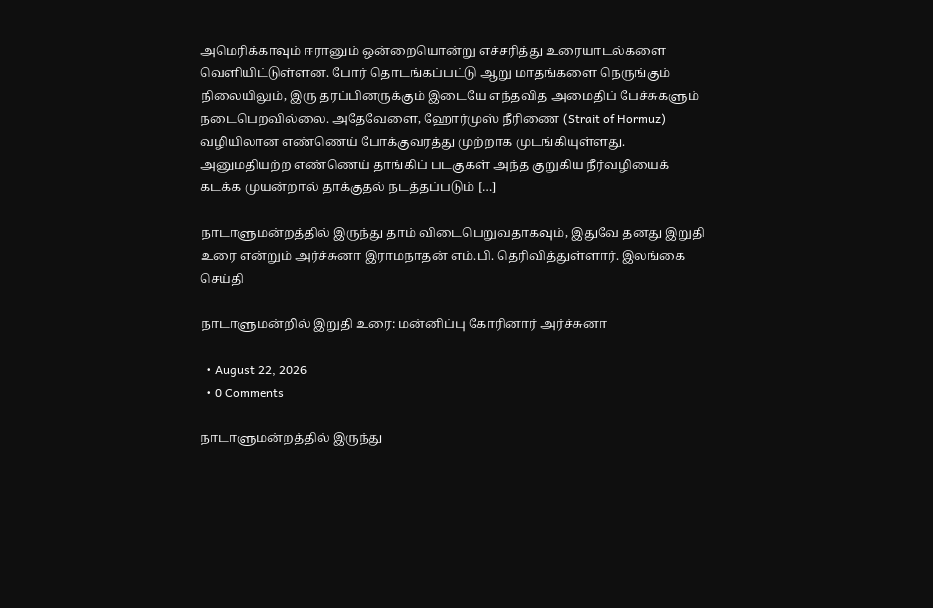அமெரிக்காவும் ஈரானும் ஒன்றையொன்று எச்சரித்து உரையாடல்களை வெளியிட்டுள்ளன. போர் தொடங்கப்பட்டு ஆறு மாதங்களை நெருங்கும் நிலையிலும், இரு தரப்பினருக்கும் இடையே எந்தவித அமைதிப் பேச்சுகளும் நடைபெறவில்லை. அதேவேளை, ஹோர்முஸ் நீரிணை (Strait of Hormuz) வழியிலான எண்ணெய் போக்குவரத்து முற்றாக முடங்கியுள்ளது. அனுமதியற்ற எண்ணெய் தாங்கிப் படகுகள் அந்த குறுகிய நீர்வழியைக் கடக்க முயன்றால் தாக்குதல் நடத்தப்படும் […]

நாடாளுமன்றத்தில் இருந்து தாம் விடைபெறுவதாகவும், இதுவே தனது இறுதி உரை என்றும் அர்ச்சுனா இராமநாதன் எம்.பி. தெரிவித்துள்ளார். இலங்கை செய்தி

நாடாளுமன்றில் இறுதி உரை: மன்னிப்பு கோரினார் அர்ச்சுனா

  • August 22, 2026
  • 0 Comments

நாடாளுமன்றத்தில் இருந்து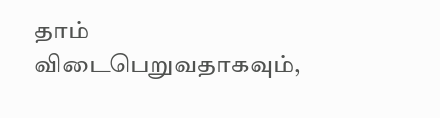தாம் விடைபெறுவதாகவும்,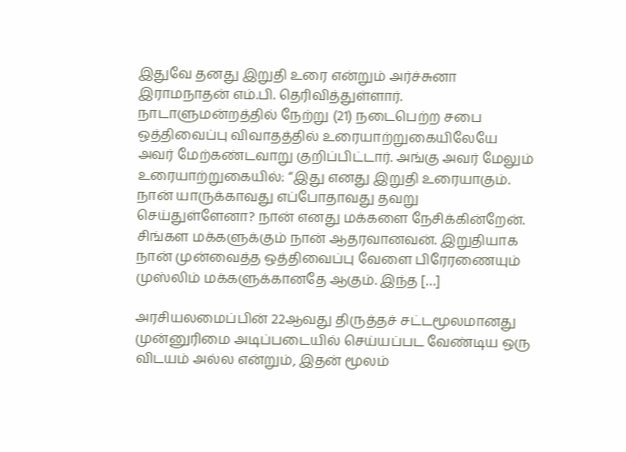இதுவே தனது இறுதி உரை என்றும் அர்ச்சுனா இராமநாதன் எம்.பி. தெரிவித்துள்ளார். நாடாளுமன்றத்தில் நேற்று (21) நடைபெற்ற சபை ஒத்திவைப்பு விவாதத்தில் உரையாற்றுகையிலேயே அவர் மேற்கண்டவாறு குறிப்பிட்டார். அங்கு அவர் மேலும் உரையாற்றுகையில்: “இது எனது இறுதி உரையாகும். நான் யாருக்காவது எப்போதாவது தவறு செய்துள்ளேனா? நான் எனது மக்களை நேசிக்கின்றேன். சிங்கள மக்களுக்கும் நான் ஆதரவானவன். இறுதியாக நான் முன்வைத்த ஒத்திவைப்பு வேளை பிரேரணையும் முஸ்லிம் மக்களுக்கானதே ஆகும். இந்த […]

அரசியலமைப்பின் 22ஆவது திருத்தச் சட்டமூலமானது முன்னுரிமை அடிப்படையில் செய்யப்பட வேண்டிய ஒரு விடயம் அல்ல என்றும், இதன் மூலம்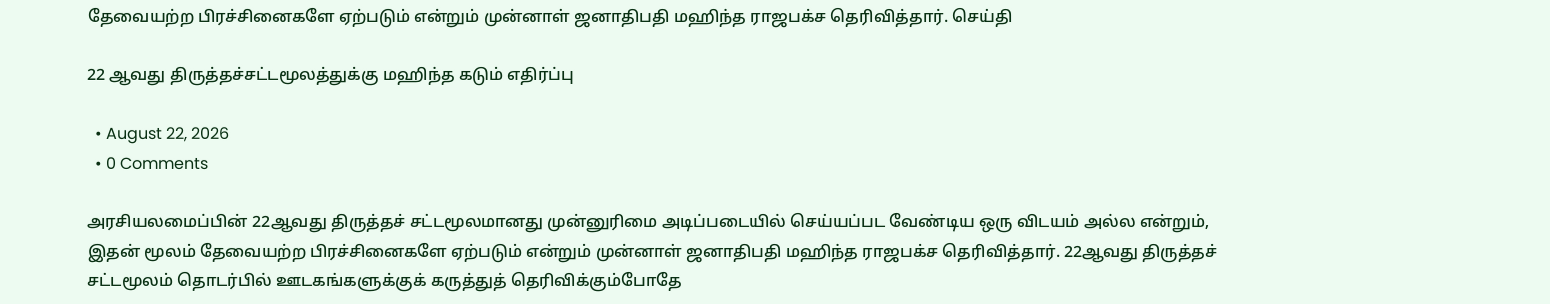தேவையற்ற பிரச்சினைகளே ஏற்படும் என்றும் முன்னாள் ஜனாதிபதி மஹிந்த ராஜபக்ச தெரிவித்தார். செய்தி

22 ஆவது திருத்தச்சட்டமூலத்துக்கு மஹிந்த கடும் எதிர்ப்பு

  • August 22, 2026
  • 0 Comments

அரசியலமைப்பின் 22ஆவது திருத்தச் சட்டமூலமானது முன்னுரிமை அடிப்படையில் செய்யப்பட வேண்டிய ஒரு விடயம் அல்ல என்றும், இதன் மூலம் தேவையற்ற பிரச்சினைகளே ஏற்படும் என்றும் முன்னாள் ஜனாதிபதி மஹிந்த ராஜபக்ச தெரிவித்தார். 22ஆவது திருத்தச் சட்டமூலம் தொடர்பில் ஊடகங்களுக்குக் கருத்துத் தெரிவிக்கும்போதே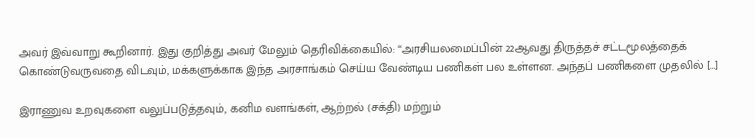அவர் இவ்வாறு கூறினார். இது குறித்து அவர் மேலும் தெரிவிக்கையில்: “அரசியலமைப்பின் 22ஆவது திருத்தச் சட்டமூலத்தைக் கொண்டுவருவதை விடவும், மக்களுக்காக இந்த அரசாங்கம் செய்ய வேண்டிய பணிகள் பல உள்ளன. அந்தப் பணிகளை முதலில் […]

இராணுவ உறவுகளை வலுப்படுத்தவும், கனிம வளங்கள், ஆற்றல் (சக்தி) மற்றும்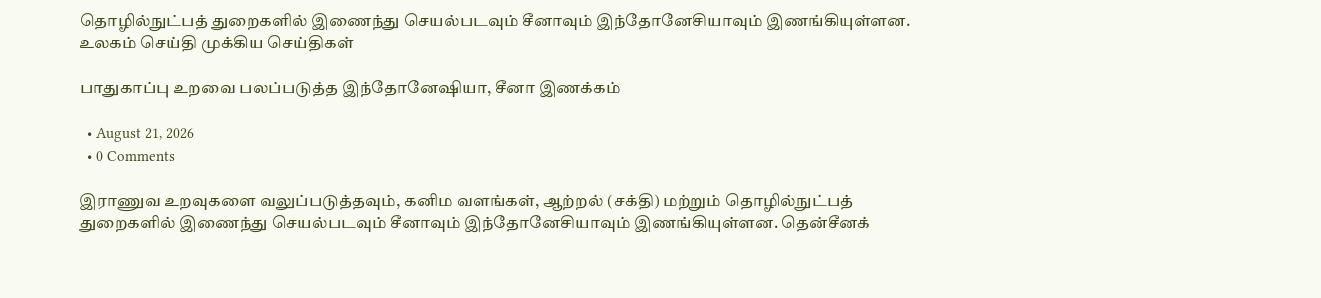தொழில்நுட்பத் துறைகளில் இணைந்து செயல்படவும் சீனாவும் இந்தோனேசியாவும் இணங்கியுள்ளன. உலகம் செய்தி முக்கிய செய்திகள்

பாதுகாப்பு உறவை பலப்படுத்த இந்தோனேஷியா, சீனா இணக்கம்

  • August 21, 2026
  • 0 Comments

இராணுவ உறவுகளை வலுப்படுத்தவும், கனிம வளங்கள், ஆற்றல் (சக்தி) மற்றும் தொழில்நுட்பத் துறைகளில் இணைந்து செயல்படவும் சீனாவும் இந்தோனேசியாவும் இணங்கியுள்ளன. தென்சீனக்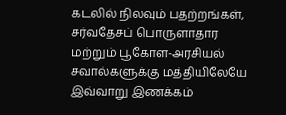கடலில் நிலவும் பதற்றங்கள், சர்வதேசப் பொருளாதார மற்றும் பூகோள-அரசியல் சவால்களுக்கு மத்தியிலேயே இவ்வாறு இணக்கம்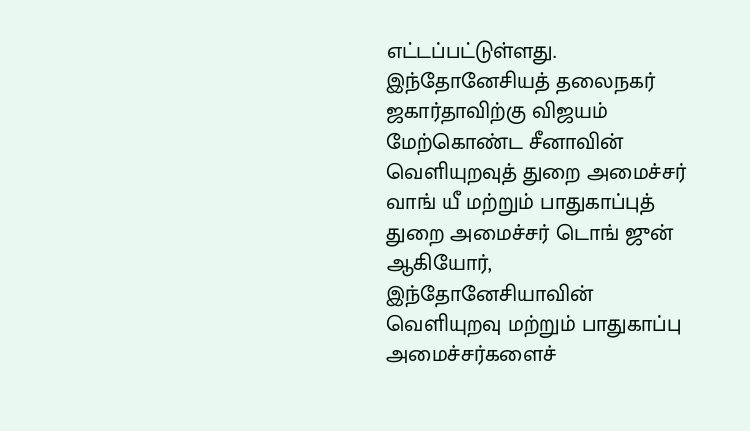எட்டப்பட்டுள்ளது. இந்தோனேசியத் தலைநகர் ஜகார்தாவிற்கு விஜயம் மேற்கொண்ட சீனாவின் வெளியுறவுத் துறை அமைச்சர் வாங் யீ மற்றும் பாதுகாப்புத் துறை அமைச்சர் டொங் ஜுன் ஆகியோர், இந்தோனேசியாவின் வெளியுறவு மற்றும் பாதுகாப்பு அமைச்சர்களைச்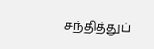சந்தித்துப்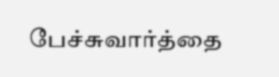பேச்சுவார்த்தை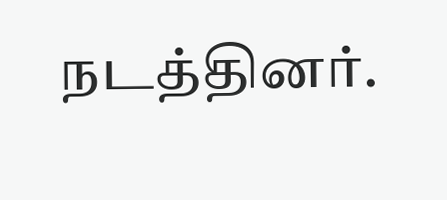நடத்தினர்.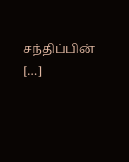சந்திப்பின் […]